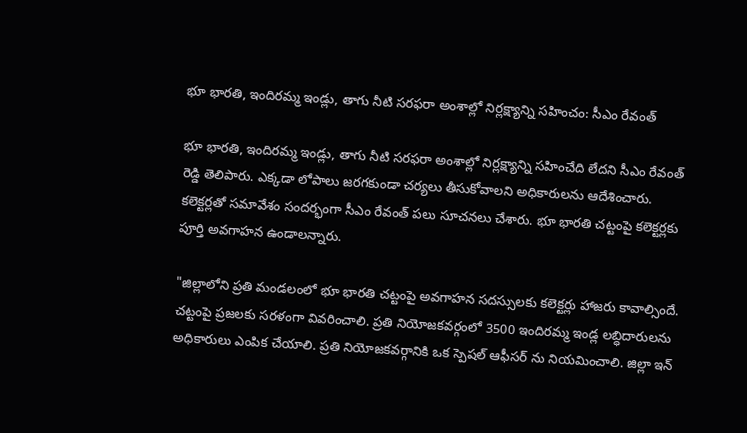భూ భారతి, ఇందిరమ్మ ఇండ్లు, తాగు నీటి సరఫరా అంశాల్లో నిర్లక్ష్యాన్ని సహించం: సీఎం రేవంత్

భూ భారతి, ఇందిరమ్మ ఇండ్లు, తాగు నీటి సరఫరా అంశాల్లో నిర్లక్ష్యాన్ని సహించేది లేదని సీఎం రేవంత్ రెడ్డి తెలిపారు. ఎక్కడా లోపాలు జరగకుండా చర్యలు తీసుకోవాలని అధికారులను ఆదేశించారు. కలెక్టర్లతో సమావేశం సందర్భంగా సీఎం రేవంత్ పలు సూచనలు చేశారు. భూ భారతి చట్టంపై కలెక్టర్లకు పూర్తి అవగాహన ఉండాలన్నారు.

"జిల్లాలోని ప్రతి మండలంలో భూ భారతి చట్టంపై అవగాహన సదస్సులకు కలెక్టర్లు హాజరు కావాల్సిందే. చట్టంపై ప్రజలకు సరళంగా వివరించాలి. ప్రతి నియోజకవర్గంలో 3500 ఇందిరమ్మ ఇండ్ల లబ్ధిదారులను అధికారులు ఎంపిక చేయాలి. ప్రతి నియోజకవర్గానికి ఒక స్పెషల్ ఆఫీసర్ ను నియమించాలి. జిల్లా ఇన్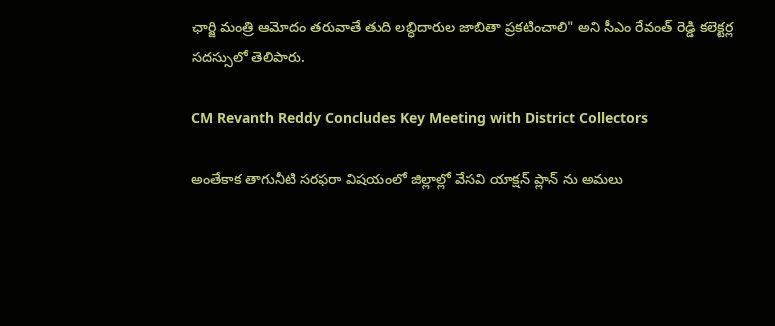ఛార్జి మంత్రి ఆమోదం తరువాతే తుది లబ్ధిదారుల జాబితా ప్రకటించాలి" అని సీఎం రేవంత్ రెడ్డి కలెక్టర్ల సదస్సులో తెలిపారు.

CM Revanth Reddy Concludes Key Meeting with District Collectors

అంతేకాక తాగునీటి సరఫరా విషయంలో జిల్లాల్లో వేసవి యాక్షన్ ప్లాన్ ను అమలు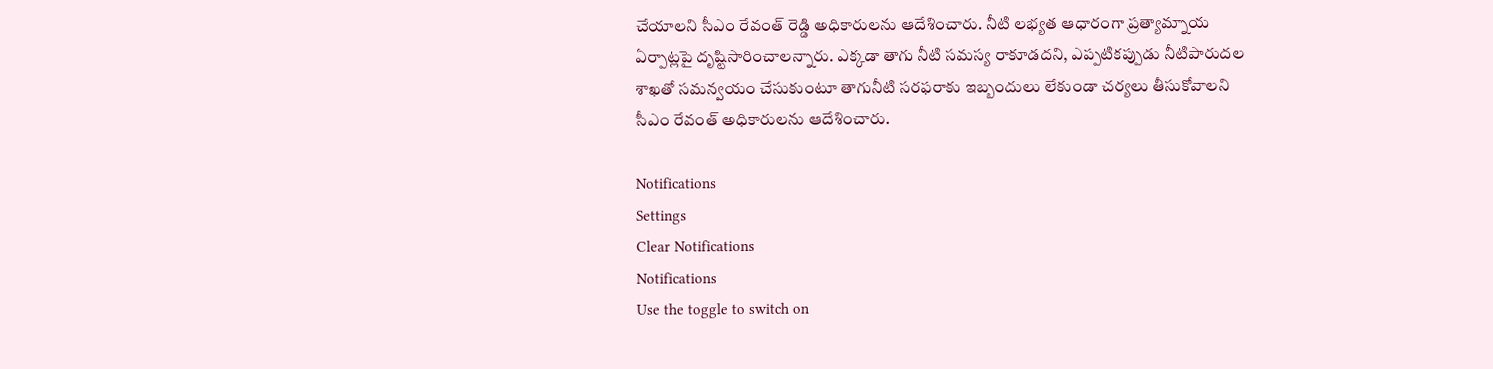చేయాలని సీఎం రేవంత్ రెడ్డి అధికారులను ఆదేశించారు. నీటి లభ్యత ఆధారంగా ప్రత్యామ్నాయ ఏర్పాట్లపై దృష్టిసారించాలన్నారు. ఎక్కడా తాగు నీటి సమస్య రాకూడదని, ఎప్పటికప్పుడు నీటిపారుదల శాఖతో సమన్వయం చేసుకుంటూ తాగునీటి సరఫరాకు ఇబ్బందులు లేకుండా చర్యలు తీసుకోవాలని సీఎం రేవంత్ అధికారులను ఆదేశించారు.

Notifications
Settings
Clear Notifications
Notifications
Use the toggle to switch on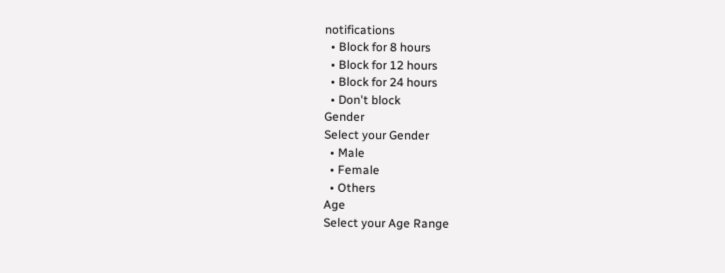notifications
  • Block for 8 hours
  • Block for 12 hours
  • Block for 24 hours
  • Don't block
Gender
Select your Gender
  • Male
  • Female
  • Others
Age
Select your Age Range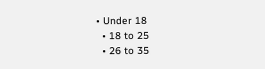• Under 18
  • 18 to 25
  • 26 to 35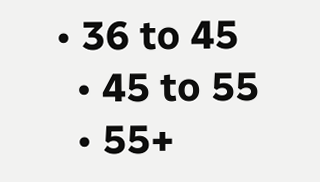• 36 to 45
  • 45 to 55
  • 55+